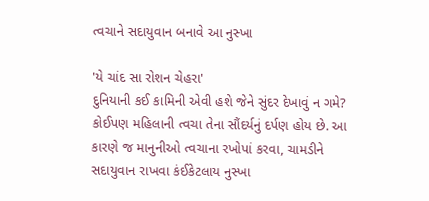ત્વચાને સદાયુવાન બનાવે આ નુસ્ખા

'યે ચાંદ સા રોશન ચેહરા'
દુનિયાની કઈ કામિની એવી હશે જેને સુંદર દેખાવું ન ગમે? કોઈપણ મહિલાની ત્વચા તેના સૌંદર્યનું દર્પણ હોય છે. આ કારણે જ માનુનીઓ ત્વચાના રખોપાં કરવા, ચામડીને સદાયુવાન રાખવા કંઈકેટલાય નુસ્ખા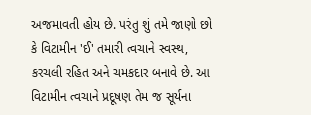અજમાવતી હોય છે. પરંતુ શું તમે જાણો છો કે વિટામીન 'ઈ' તમારી ત્વચાને સ્વસ્થ, કરચલી રહિત અને ચમકદાર બનાવે છે. આ વિટામીન ત્વચાને પ્રદૂષણ તેમ જ સૂર્યના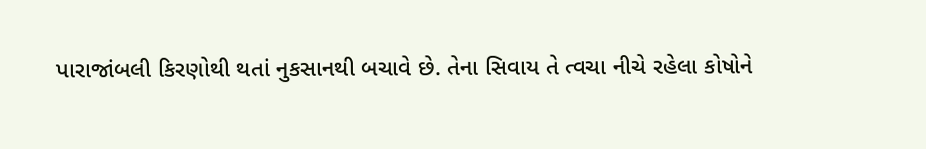પારાજાંબલી કિરણોથી થતાં નુકસાનથી બચાવે છે. તેના સિવાય તે ત્વચા નીચે રહેલા કોષોને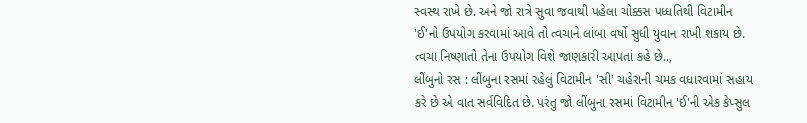સ્વસ્થ રાખે છે. અને જો રાત્રે સુવા જવાથી પહેલા ચોક્કસ પધ્ધતિથી વિટામીન 'ઈ'નો ઉપયોગ કરવામાં આવે તો ત્વચાને લાંબા વર્ષો સુધી યુવાન રાખી શકાય છે. ત્વચા નિષ્ણાતો તેના ઉપયોગ વિશે જાણકારી આપતાં કહે છે..,
લીંબુનો રસ : લીંબુના રસમાં રહેલું વિટામીન 'સી' ચહેરાની ચમક વધારવામાં સહાય કરે છે એ વાત સર્વવિદિત છે. પરંતુ જો લીંબુના રસમાં વિટામીન 'ઈ'ની એક કેપ્સુલ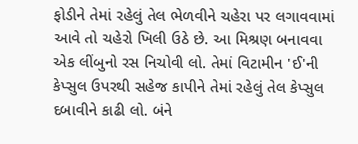ફોડીને તેમાં રહેલું તેલ ભેળવીને ચહેરા પર લગાવવામાં આવે તો ચહેરો ખિલી ઉઠે છે. આ મિશ્રણ બનાવવા એક લીંબુનો રસ નિચોવી લો. તેમાં વિટામીન 'ઈ'ની કેપ્સુલ ઉપરથી સહેજ કાપીને તેમાં રહેલું તેલ કેપ્સુલ દબાવીને કાઢી લો. બંને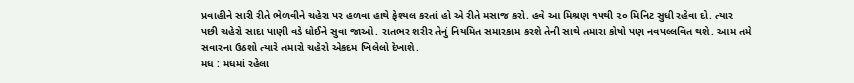પ્રવાહીને સારી રીતે ભેળવીને ચહેરા પર હળવા હાથે ફેશ્યલ કરતાં હો એ રીતે મસાજ કરો. હવે આ મિશ્રણ ૧૫થી ૨૦ મિનિટ સુધી રહેવા દો. ત્યાર પછી ચહેરો સાદા પાણી વડે ધોઈને સુવા જાઓ. રાતભર શરીર તેનું નિયમિત સમારકામ કરશે તેની સાથે તમારા કોષો પણ નવપલ્લવિત થશે. આમ તમે સવારના ઉઠશો ત્યારે તમારો ચહેરો એકદમ ખિલેલો દેખાશે.
મધ : મધમાં રહેલા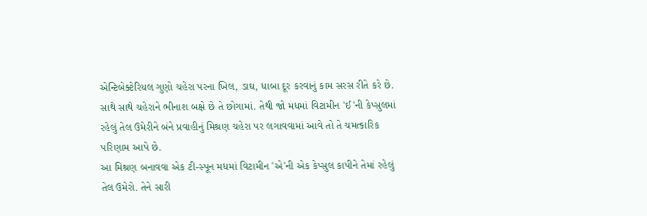એન્ટિબેક્ટેરિયલ ગુણો ચહેરા પરના ખિલ, ડાઘ, ધાબા દૂર કરવાનું કામ સરસ રીતે કરે છે. સાથે સાથે ચહેરાને ભીનાશ બક્ષે છે તે છોગામાં. તેથી જો મધમાં વિટામીન 'ઈ'ની કેપ્સુલમાં રહેલું તેલ ઉમેરીને બંને પ્રવાહીનું મિશ્રણ ચહેરા પર લગાવવામાં આવે તો તે ચમત્કારિક પરિણામ આપે છે.
આ મિશ્રણ બનાવવા એક ટી-સ્પૂન મધમાં વિટામીન 'એ'ની એક કેપ્સુલ કાપીને તેમાં રહેલું તેલ ઉમેરો. તેને સારી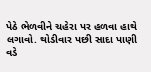પેઠે ભેળવીને ચહેરા પર હળવા હાથે લગાવો. થોડીવાર પછી સાદા પાણી વડે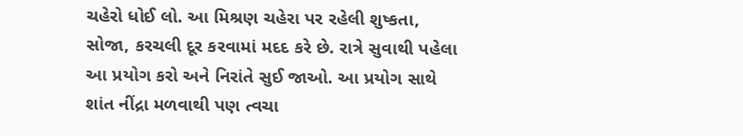ચહેરો ધોઈ લો. આ મિશ્રણ ચહેરા પર રહેલી શુષ્કતા, સોજા, કરચલી દૂર કરવામાં મદદ કરે છે. રાત્રે સુવાથી પહેલા આ પ્રયોગ કરો અને નિરાંતે સુઈ જાઓ. આ પ્રયોગ સાથે શાંત નીંદ્રા મળવાથી પણ ત્વચા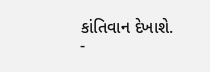કાંતિવાન દેખાશે.
-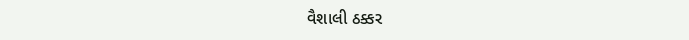વૈશાલી ઠક્કર